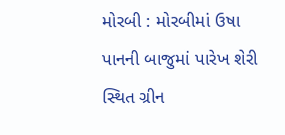મોરબી : મોરબીમાં ઉષા પાનની બાજુમાં પારેખ શેરી સ્થિત ગ્રીન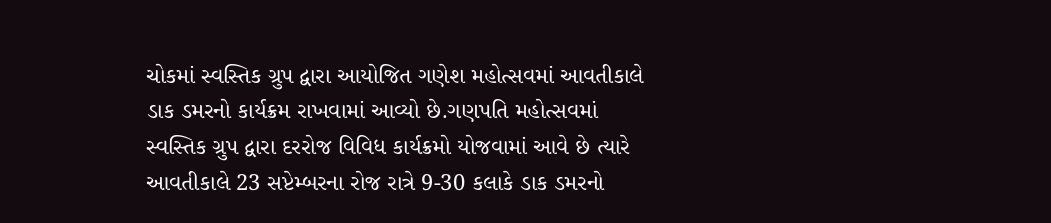ચોકમાં સ્વસ્તિક ગ્રુપ દ્વારા આયોજિત ગણેશ મહોત્સવમાં આવતીકાલે ડાક ડમરનો કાર્યક્રમ રાખવામાં આવ્યો છે.ગણપતિ મહોત્સવમાં સ્વસ્તિક ગ્રુપ દ્વારા દરરોજ વિવિધ કાર્યક્રમો યોજવામાં આવે છે ત્યારે આવતીકાલે 23 સપ્ટેમ્બરના રોજ રાત્રે 9-30 કલાકે ડાક ડમરનો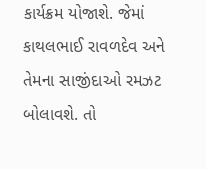કાર્યક્રમ યોજાશે. જેમાં કાથલભાઈ રાવળદેવ અને તેમના સાજીંદાઓ રમઝટ બોલાવશે. તો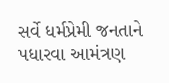સર્વે ધર્મપ્રેમી જનતાને પધારવા આમંત્રણ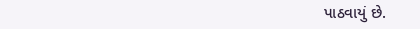પાઠવાયું છે.